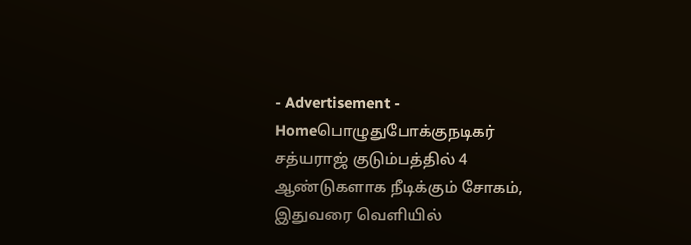- Advertisement -
Homeபொழுதுபோக்குநடிகர் சத்யராஜ் குடும்பத்தில் 4 ஆண்டுகளாக நீடிக்கும் சோகம், இதுவரை வெளியில்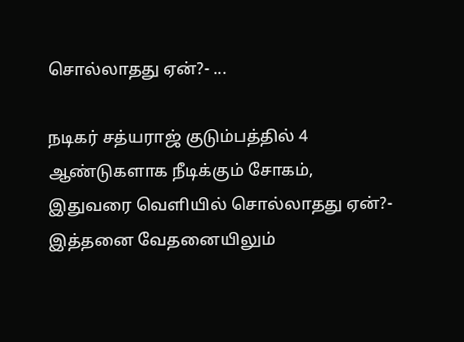சொல்லாதது ஏன்?- ...

நடிகர் சத்யராஜ் குடும்பத்தில் 4 ஆண்டுகளாக நீடிக்கும் சோகம், இதுவரை வெளியில் சொல்லாதது ஏன்?- இத்தனை வேதனையிலும்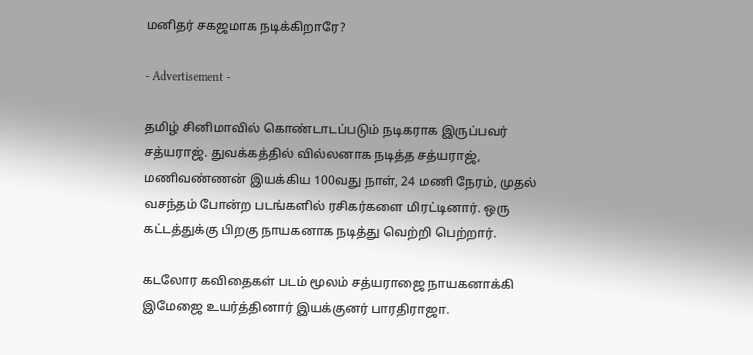மனிதர் சகஜமாக நடிக்கிறாரே?

- Advertisement -

தமிழ் சினிமாவில் கொண்டாடப்படும் நடிகராக இருப்பவர் சத்யராஜ். துவக்கத்தில் வில்லனாக நடித்த சத்யராஜ், மணிவண்ணன் இயக்கிய 100வது நாள், 24 மணி நேரம், முதல் வசந்தம் போன்ற படங்களில் ரசிகர்களை மிரட்டினார். ஒரு கட்டத்துக்கு பிறகு நாயகனாக நடித்து வெற்றி பெற்றார்.

கடலோர கவிதைகள் படம் மூலம் சத்யராஜை நாயகனாக்கி இமேஜை உயர்த்தினார் இயக்குனர் பாரதிராஜா.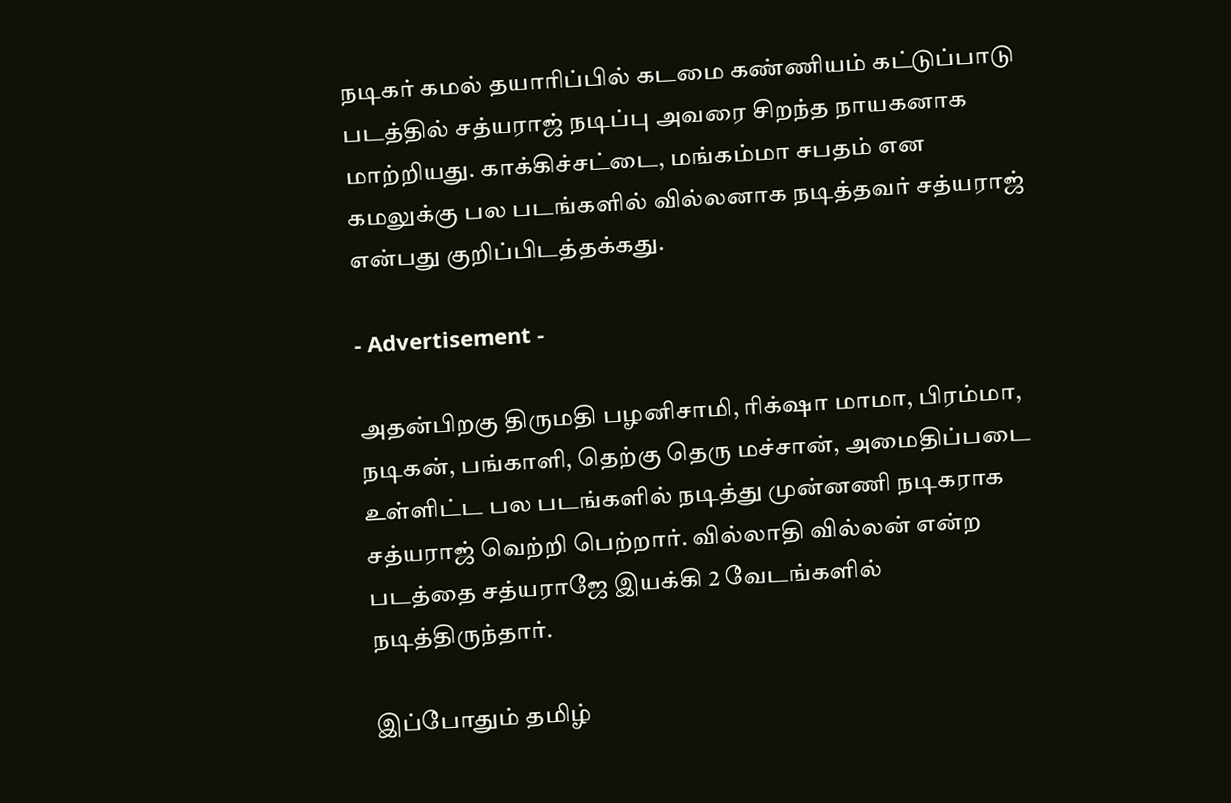நடிகர் கமல் தயாரிப்பில் கடமை கண்ணியம் கட்டுப்பாடு படத்தில் சத்யராஜ் நடிப்பு அவரை சிறந்த நாயகனாக மாற்றியது. காக்கிச்சட்டை, மங்கம்மா சபதம் என கமலுக்கு பல படங்களில் வில்லனாக நடித்தவர் சத்யராஜ் என்பது குறிப்பிடத்தக்கது.

- Advertisement -

அதன்பிறகு திருமதி பழனிசாமி, ரிக்‌ஷா மாமா, பிரம்மா, நடிகன், பங்காளி, தெற்கு தெரு மச்சான், அமைதிப்படை உள்ளிட்ட பல படங்களில் நடித்து முன்னணி நடிகராக சத்யராஜ் வெற்றி பெற்றார். வில்லாதி வில்லன் என்ற படத்தை சத்யராஜே இயக்கி 2 வேடங்களில் நடித்திருந்தார்.

இப்போதும் தமிழ்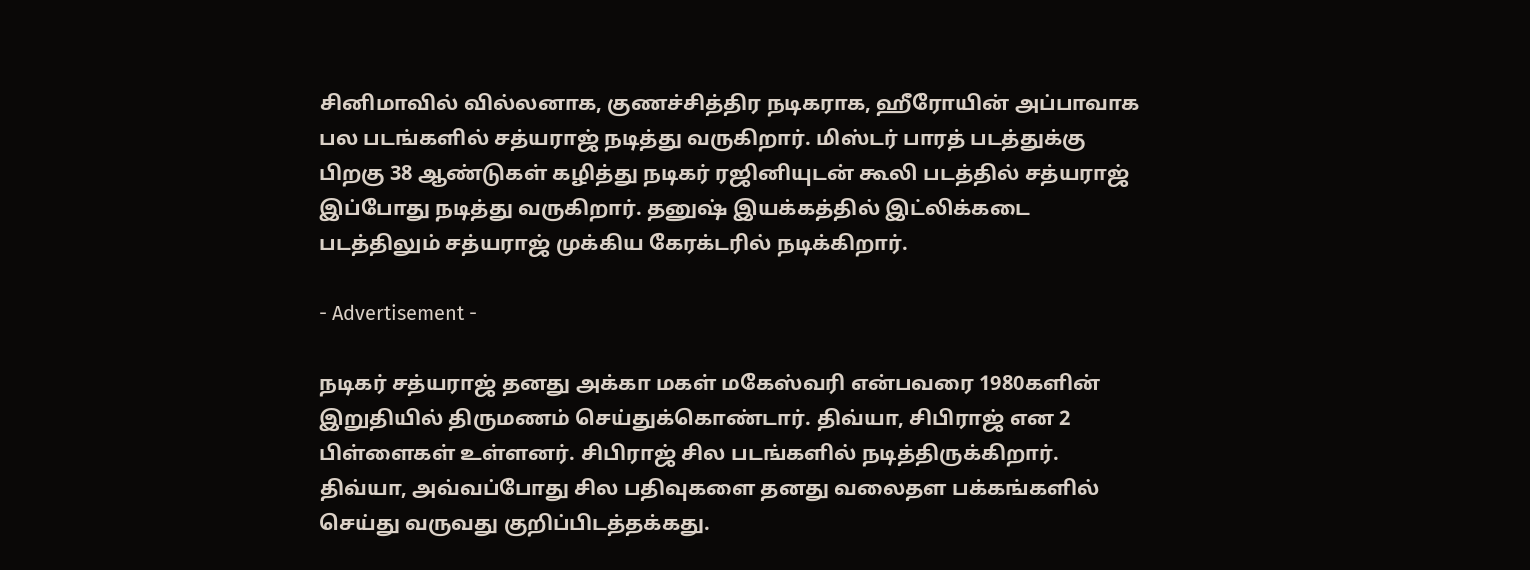சினிமாவில் வில்லனாக, குணச்சித்திர நடிகராக, ஹீரோயின் அப்பாவாக பல படங்களில் சத்யராஜ் நடித்து வருகிறார். மிஸ்டர் பாரத் படத்துக்கு பிறகு 38 ஆண்டுகள் கழித்து நடிகர் ரஜினியுடன் கூலி படத்தில் சத்யராஜ் இப்போது நடித்து வருகிறார். தனுஷ் இயக்கத்தில் இட்லிக்கடை படத்திலும் சத்யராஜ் முக்கிய கேரக்டரில் நடிக்கிறார்.

- Advertisement -

நடிகர் சத்யராஜ் தனது அக்கா மகள் மகேஸ்வரி என்பவரை 1980களின் இறுதியில் திருமணம் செய்துக்கொண்டார். திவ்யா, சிபிராஜ் என 2 பிள்ளைகள் உள்ளனர். சிபிராஜ் சில படங்களில் நடித்திருக்கிறார். திவ்யா, அவ்வப்போது சில பதிவுகளை தனது வலைதள பக்கங்களில் செய்து வருவது குறிப்பிடத்தக்கது.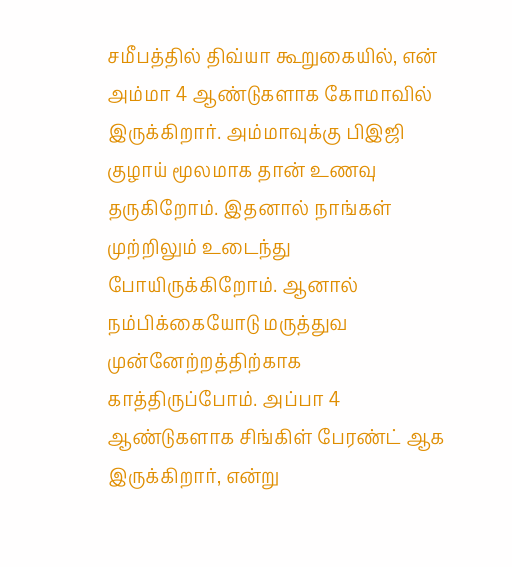சமீபத்தில் திவ்யா கூறுகையில், என் அம்மா 4 ஆண்டுகளாக கோமாவில் இருக்கிறார். அம்மாவுக்கு பிஇஜி குழாய் மூலமாக தான் உணவு தருகிறோம். இதனால் நாங்கள் முற்றிலும் உடைந்து போயிருக்கிறோம். ஆனால் நம்பிக்கையோடு மருத்துவ முன்னேற்றத்திற்காக காத்திருப்போம். அப்பா 4 ஆண்டுகளாக சிங்கிள் பேரண்ட் ஆக இருக்கிறார், என்று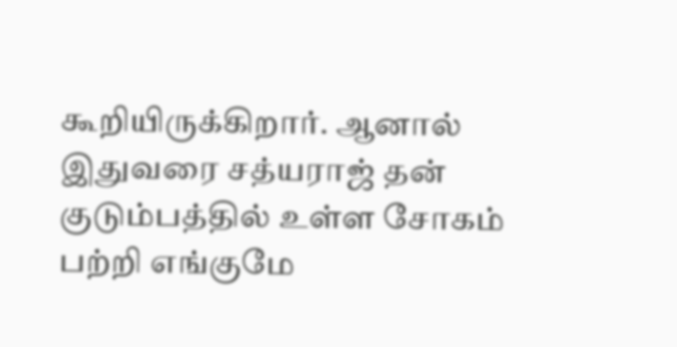கூறியிருக்கிறார். ஆனால் இதுவரை சத்யராஜ் தன் குடும்பத்தில் உள்ள சோகம் பற்றி எங்குமே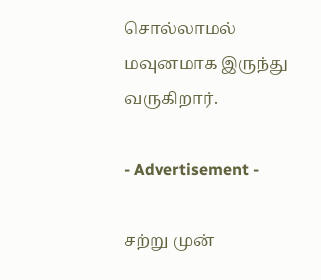சொல்லாமல் மவுனமாக இருந்து வருகிறார்.

- Advertisement -

சற்று முன்